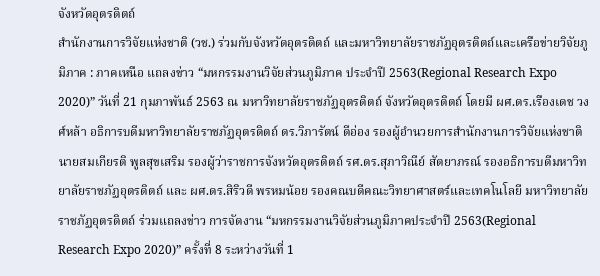จังหวัดอุตรดิตถ์
สำนักงานการวิจัยแห่งชาติ (วช.) ร่วมกับจังหวัดอุตรดิตถ์ และมหาวิทยาลัยราชภัฏอุตรดิตถ์และเครือข่ายวิจัยภูมิภาค : ภาคเหนือ แถลงข่าว “มหกรรมงานวิจัยส่วนภูมิภาค ประจำปี 2563(Regional Research Expo 2020)” วันที่ 21 กุมภาพันธ์ 2563 ณ มหาวิทยาลัยราชภัฏอุตรดิตถ์ จังหวัดอุตรดิตถ์ โดยมี ผศ.ดร.เรืองเดช วงศ์หล้า อธิการบดีมหาวิทยาลัยราชภัฏอุตรดิตถ์ ดร.วิภารัตน์ ดีอ่อง รองผู้อำนวยการสำนักงานการวิจัยแห่งชาติ นายสมเกียรติ พูลสุขเสริม รองผู้ว่าราชการจังหวัดอุตรดิตถ์ รศ.ดร.สุภาวิณีย์ สัตยาภรณ์ รองอธิการบดีมหาวิทยาลัยราชภัฏอุตรดิตถ์ และ ผศ.ดร.สิริวดี พรหมน้อย รองคณบดีคณะวิทยาศาสตร์และเทคโนโลยี มหาวิทยาลัยราชภัฏอุตรดิตถ์ ร่วมแถลงข่าว การจัดงาน “มหกรรมงานวิจัยส่วนภูมิภาคประจำปี 2563(Regional Research Expo 2020)” ครั้งที่ 8 ระหว่างวันที่ 1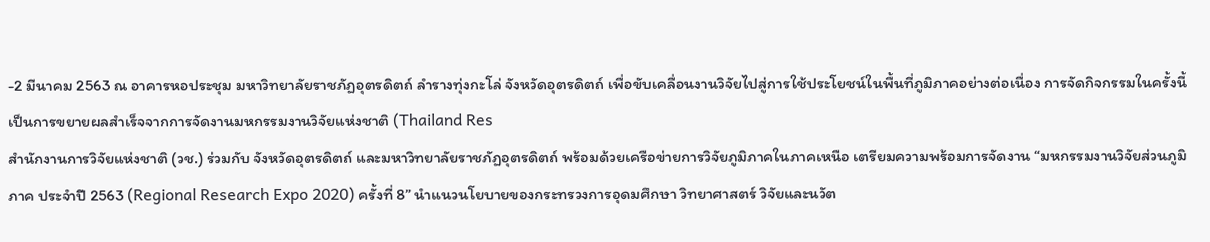-2 มีนาคม 2563 ณ อาคารหอประชุม มหาวิทยาลัยราชภัฏอุตรดิตถ์ ลำรางทุ่งกะโล่ จังหวัดอุตรดิตถ์ เพื่อขับเคลื่อนงานวิจัยไปสู่การใช้ประโยชน์ในพื้นที่ภูมิภาคอย่างต่อเนื่อง การจัดกิจกรรมในครั้งนี้ เป็นการขยายผลสำเร็จจากการจัดงานมหกรรมงานวิจัยแห่งชาติ (Thailand Res
สำนักงานการวิจัยแห่งชาติ (วช.) ร่วมกับ จังหวัดอุตรดิตถ์ และมหาวิทยาลัยราชภัฏอุตรดิตถ์ พร้อมด้วยเครือข่ายการวิจัยภูมิภาคในภาคเหนือ เตรียมความพร้อมการจัดงาน “มหกรรมงานวิจัยส่วนภูมิภาค ประจำปี 2563 (Regional Research Expo 2020) ครั้งที่ 8” นำแนวนโยบายของกระทรวงการอุดมศึกษา วิทยาศาสตร์ วิจัยและนวัต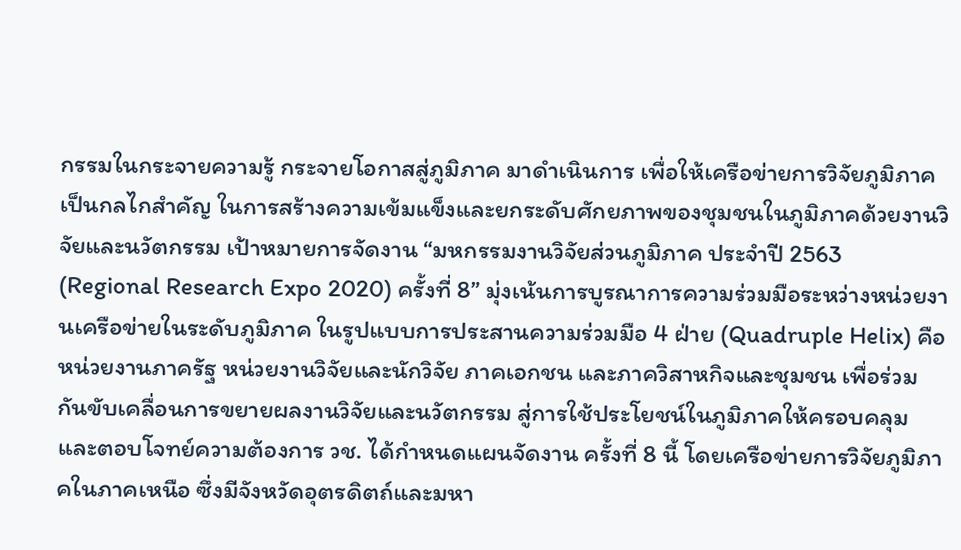กรรมในกระจายความรู้ กระจายโอกาสสู่ภูมิภาค มาดำเนินการ เพื่อให้เครือข่ายการวิจัยภูมิภาคเป็นกลไกสำคัญ ในการสร้างความเข้มแข็งและยกระดับศักยภาพของชุมชนในภูมิภาคด้วยงานวิจัยและนวัตกรรม เป้าหมายการจัดงาน “มหกรรมงานวิจัยส่วนภูมิภาค ประจำปี 2563 (Regional Research Expo 2020) ครั้งที่ 8” มุ่งเน้นการบูรณาการความร่วมมือระหว่างหน่วยงานเครือข่ายในระดับภูมิภาค ในรูปแบบการประสานความร่วมมือ 4 ฝ่าย (Quadruple Helix) คือ หน่วยงานภาครัฐ หน่วยงานวิจัยและนักวิจัย ภาคเอกชน และภาควิสาหกิจและชุมชน เพื่อร่วมกันขับเคลื่อนการขยายผลงานวิจัยและนวัตกรรม สู่การใช้ประโยชน์ในภูมิภาคให้ครอบคลุมและตอบโจทย์ความต้องการ วช. ได้กำหนดแผนจัดงาน ครั้งที่ 8 นี้ โดยเครือข่ายการวิจัยภูมิภาคในภาคเหนือ ซึ่งมีจังหวัดอุตรดิตถ์และมหา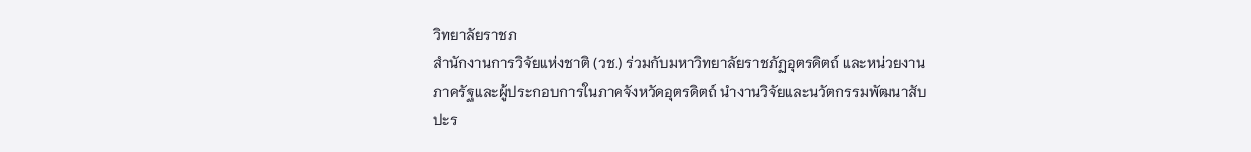วิทยาลัยราชภ
สำนักงานการวิจัยแห่งชาติ (วช.) ร่วมกับมหาวิทยาลัยราชภัฏอุตรดิตถ์ และหน่วยงานภาครัฐและผู้ประกอบการในภาคจังหวัดอุตรดิตถ์ นำงานวิจัยและนวัตกรรมพัฒนาสับปะร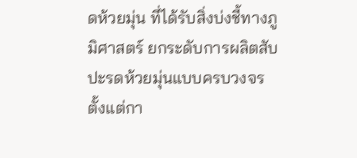ดห้วยมุ่น ที่ได้รับสิ่งบ่งชี้ทางภูมิศาสตร์ ยกระดับการผลิตสับปะรดห้วยมุ่นแบบครบวงจร ตั้งแต่กา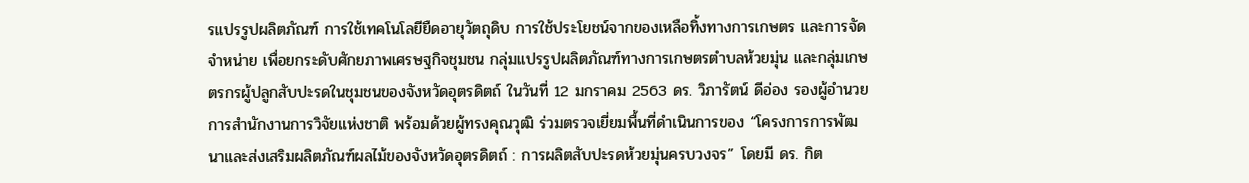รแปรรูปผลิตภัณฑ์ การใช้เทคโนโลยียืดอายุวัตถุดิบ การใช้ประโยชน์จากของเหลือทิ้งทางการเกษตร และการจัดจำหน่าย เพื่อยกระดับศักยภาพเศรษฐกิจชุมชน กลุ่มแปรรูปผลิตภัณฑ์ทางการเกษตรตำบลห้วยมุ่น และกลุ่มเกษตรกรผู้ปลูกสับปะรดในชุมชนของจังหวัดอุตรดิตถ์ ในวันที่ 12 มกราคม 2563 ดร. วิภารัตน์ ดีอ่อง รองผู้อำนวยการสำนักงานการวิจัยแห่งชาติ พร้อมด้วยผู้ทรงคุณวุฒิ ร่วมตรวจเยี่ยมพื้นที่ดำเนินการของ “โครงการการพัฒนาและส่งเสริมผลิตภัณฑ์ผลไม้ของจังหวัดอุตรดิตถ์ : การผลิตสับปะรดห้วยมุ่นครบวงจร” โดยมี ดร. กิต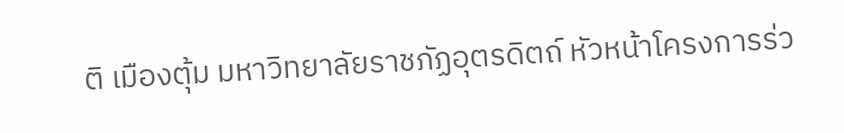ติ เมืองตุ้ม มหาวิทยาลัยราชภัฏอุตรดิตถ์ หัวหน้าโครงการร่ว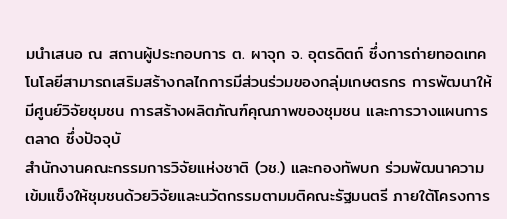มนำเสนอ ณ สถานผู้ประกอบการ ต. ผาจุก จ. อุตรดิตถ์ ซึ่งการถ่ายทอดเทคโนโลยีสามารถเสริมสร้างกลไกการมีส่วนร่วมของกลุ่มเกษตรกร การพัฒนาให้มีศูนย์วิจัยชุมชน การสร้างผลิตภัณฑ์คุณภาพของชุมชน และการวางแผนการตลาด ซึ่งปัจจุบั
สำนักงานคณะกรรมการวิจัยแห่งชาติ (วช.) และกองทัพบก ร่วมพัฒนาความเข้มแข็งให้ชุมชนด้วยวิจัยและนวัตกรรมตามมติคณะรัฐมนตรี ภายใต้โครงการ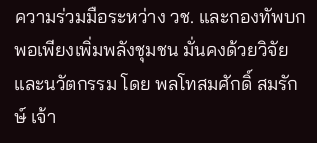ความร่วมมือระหว่าง วช. และกองทัพบก พอเพียงเพิ่มพลังชุมชน มั่นคงด้วยวิจัยและนวัตกรรม โดย พลโทสมศักดิ์ สมรักษ์ เจ้า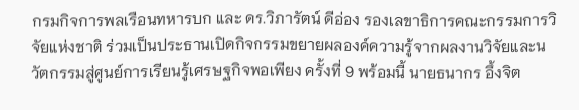กรมกิจการพลเรือนทหารบก และ ดร.วิภารัตน์ ดีอ่อง รองเลขาธิการคณะกรรมการวิจัยแห่งชาติ ร่วมเป็นประธานเปิดกิจกรรมขยายผลองค์ความรู้จากผลงานวิจัยและนวัตกรรมสู่ศูนย์การเรียนรู้เศรษฐกิจพอเพียง ครั้งที่ 9 พร้อมนี้ นายธนากร อึ้งจิต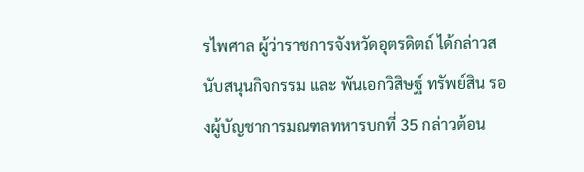รไพศาล ผู้ว่าราชการจังหวัดอุตรดิตถ์ ได้กล่าวสนับสนุนกิจกรรม และ พันเอกวิสิษฐ์ ทรัพย์สิน รองผู้บัญชาการมณฑลทหารบกที่ 35 กล่าวต้อน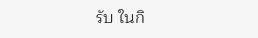รับ ในกิ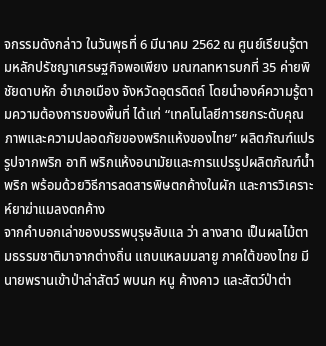จกรรมดังกล่าว ในวันพุธที่ 6 มีนาคม 2562 ณ ศูนย์เรียนรู้ตามหลักปรัชญาเศรษฐกิจพอเพียง มณฑลทหารบกที่ 35 ค่ายพิชัยดาบหัก อำเภอเมือง จังหวัดอุตรดิตถ์ โดยนำองค์ความรู้ตามความต้องการของพื้นที่ ได้แก่ “เทคโนโลยีการยกระดับคุณภาพและความปลอดภัยของพริกแห้งของไทย” ผลิตภัณฑ์แปรรูปจากพริก อาทิ พริกแห้งอนามัยและการแปรรูปผลิตภัณฑ์น้ำพริก พร้อมด้วยวิธีการลดสารพิษตกค้างในผัก และการวิเคราะห์ยาฆ่าแมลงตกค้าง
จากคำบอกเล่าของบรรพบุรุษลับแล ว่า ลางสาด เป็นผลไม้ตามธรรมชาติมาจากต่างถิ่น แถบแหลมมลายู ภาคใต้ของไทย มีนายพรานเข้าป่าล่าสัตว์ พบนก หนู ค้างคาว และสัตว์ป่าต่า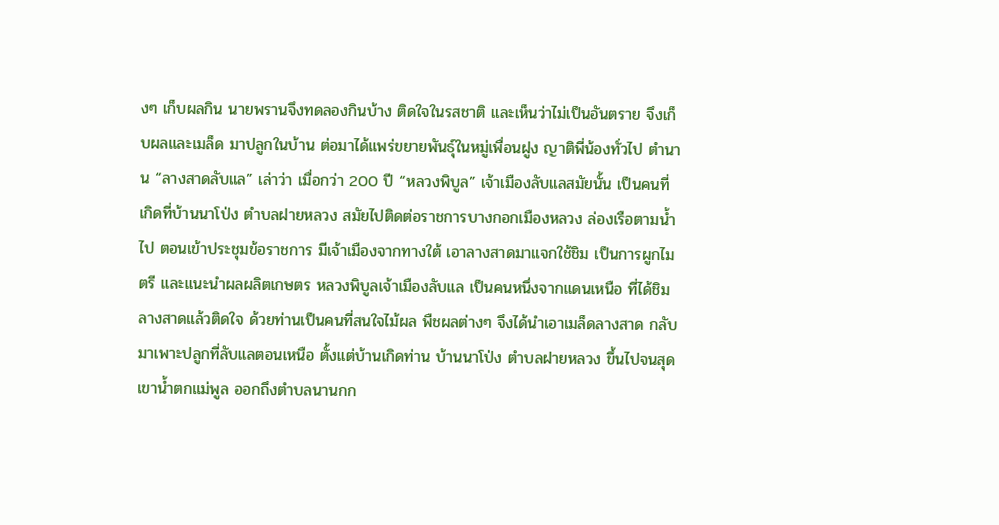งๆ เก็บผลกิน นายพรานจึงทดลองกินบ้าง ติดใจในรสชาติ และเห็นว่าไม่เป็นอันตราย จึงเก็บผลและเมล็ด มาปลูกในบ้าน ต่อมาได้แพร่ขยายพันธุ์ในหมู่เพื่อนฝูง ญาติพี่น้องทั่วไป ตำนาน “ลางสาดลับแล” เล่าว่า เมื่อกว่า 200 ปี “หลวงพิบูล” เจ้าเมืองลับแลสมัยนั้น เป็นคนที่เกิดที่บ้านนาโป่ง ตำบลฝายหลวง สมัยไปติดต่อราชการบางกอกเมืองหลวง ล่องเรือตามน้ำไป ตอนเข้าประชุมข้อราชการ มีเจ้าเมืองจากทางใต้ เอาลางสาดมาแจกใช้ชิม เป็นการผูกไมตรี และแนะนำผลผลิตเกษตร หลวงพิบูลเจ้าเมืองลับแล เป็นคนหนึ่งจากแดนเหนือ ที่ได้ชิมลางสาดแล้วติดใจ ด้วยท่านเป็นคนที่สนใจไม้ผล พืชผลต่างๆ จึงได้นำเอาเมล็ดลางสาด กลับมาเพาะปลูกที่ลับแลตอนเหนือ ตั้งแต่บ้านเกิดท่าน บ้านนาโป่ง ตำบลฝายหลวง ขึ้นไปจนสุดเขาน้ำตกแม่พูล ออกถึงตำบลนานกก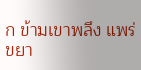ก ข้ามเขาพลึง แพร่ขยา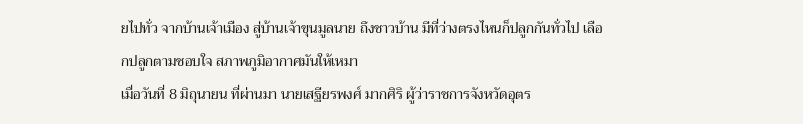ยไปทั่ว จากบ้านเจ้าเมือง สู่บ้านเจ้าขุนมูลนาย ถึงชาวบ้าน มีที่ว่างตรงไหนก็ปลูกกันทั่วไป เลือกปลูกตามชอบใจ สภาพภูมิอากาศมันให้เหมา
เมื่อวันที่ 8 มิถุนายน ที่ผ่านมา นายเสฐียรพงศ์ มากศิริ ผู้ว่าราชการจังหวัดอุตร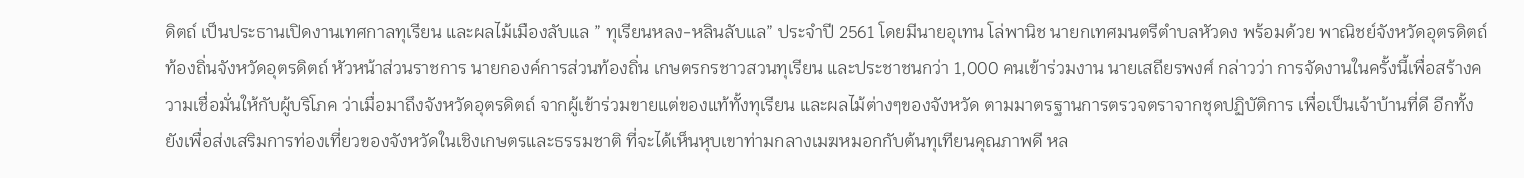ดิตถ์ เป็นประธานเปิดงานเทศกาลทุเรียน และผลไม้เมืองลับแล ” ทุเรียนหลง-หลินลับแล” ประจำปี 2561 โดยมีนายอุเทน โล่พานิช นายกเทศมนตรีตำบลหัวดง พร้อมด้วย พาณิชย์จังหวัดอุตรดิตถ์ ท้องถิ่นจังหวัดอุตรดิตถ์ หัวหน้าส่วนราชการ นายกองค์การส่วนท้องถิ่น เกษตรกรชาวสวนทุเรียน และประชาชนกว่า 1,000 คนเข้าร่วมงาน นายเสถียรพงศ์ กล่าวว่า การจัดงานในครั้งนี้เพื่อสร้างความเชื่อมั่นให้กับผู้บริโภค ว่าเมื่อมาถึงจังหวัดอุตรดิตถ์ จากผู้เข้าร่วมขายแต่ของแท้ทั้งทุเรียน และผลไม้ต่างๆของจังหวัด ตามมาตรฐานการตรวจตราจากชุดปฏิบัติการ เพื่อเป็นเจ้าบ้านที่ดี อีกทั้งยังเพื่อส่งเสริมการท่องเที่ยวของจังหวัดในเชิงเกษตรและธรรมชาติ ที่จะได้เห็นหุบเขาท่ามกลางเมฆหมอกกับต้นทุเทียนคุณภาพดี หล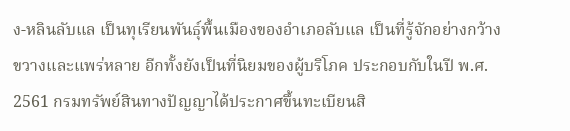ง-หลินลับแล เป็นทุเรียนพันธุ์พื้นเมืองของอำเภอลับแล เป็นที่รู้จักอย่างกว้างขวางและแพร่หลาย อีกทั้งยังเป็นที่นิยมของผู้บริโภค ประกอบกับในปี พ.ศ. 2561 กรมทรัพย์สินทางปัญญาได้ประกาศขึ้นทะเบียนสิ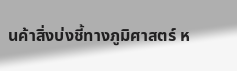นค้าสิ่งบ่งชี้ทางภูมิศาสตร์ ห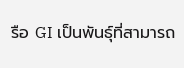รือ GI เป็นพันธุ์ที่สามารถ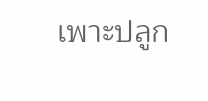เพาะปลูก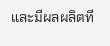และมีผลผลิตที